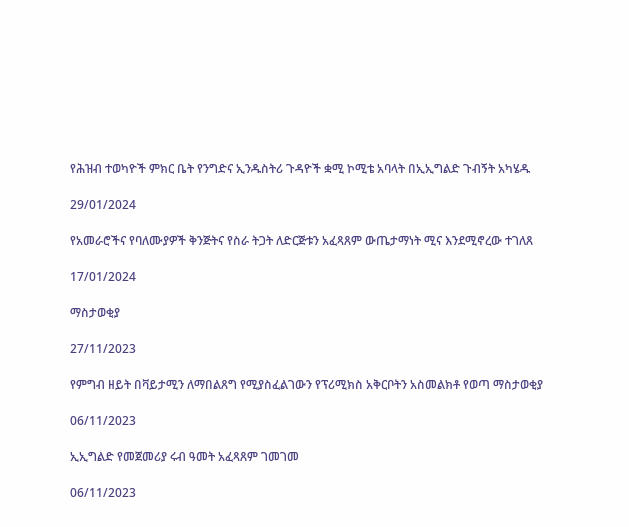የሕዝብ ተወካዮች ምክር ቤት የንግድና ኢንዱስትሪ ጉዳዮች ቋሚ ኮሚቴ አባላት በኢኢግልድ ጉብኝት አካሄዱ

29/01/2024

የአመራሮችና የባለሙያዎች ቅንጅትና የስራ ትጋት ለድርጅቱን አፈጻጸም ውጤታማነት ሚና እንደሚኖረው ተገለጸ

17/01/2024

ማስታወቂያ

27/11/2023

የምግብ ዘይት በቫይታሚን ለማበልጸግ የሚያስፈልገውን የፕሪሚክስ አቅርቦትን አስመልክቶ የወጣ ማስታወቂያ

06/11/2023

ኢኢግልድ የመጀመሪያ ሩብ ዓመት አፈጻጸም ገመገመ

06/11/2023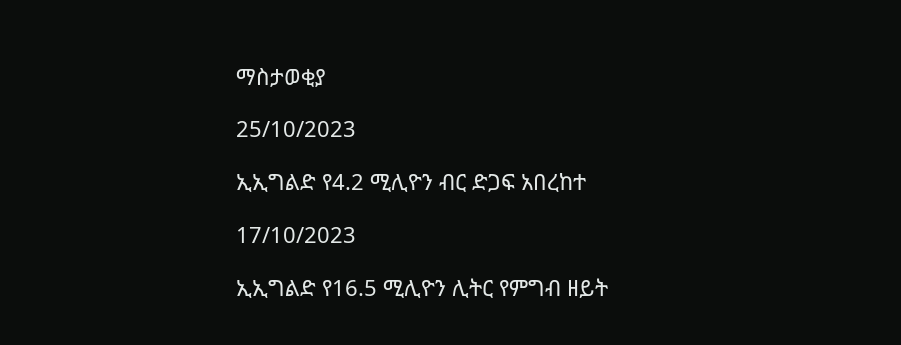ማስታወቂያ

25/10/2023

ኢኢግልድ የ4.2 ሚሊዮን ብር ድጋፍ አበረከተ

17/10/2023

ኢኢግልድ የ16.5 ሚሊዮን ሊትር የምግብ ዘይት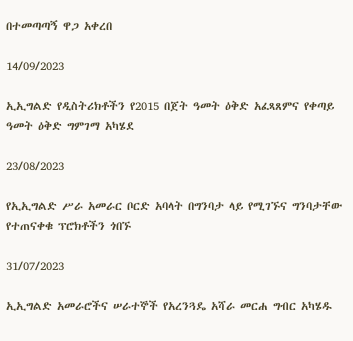በተመጣጣኝ ዋጋ አቀረበ

14/09/2023

ኢኢግልድ የዲስትሪክቶችን የ2015 በጀት ዓመት ዕቅድ አፈጻጸምና የቀጣይ ዓመት ዕቅድ ግምገማ አካሄደ

23/08/2023

የኢኢግልድ ሥራ አመራር ቦርድ አባላት በግንባታ ላይ የሚገኙና ግንባታቸው የተጠናቀቁ ፕሮክቶችን ጎበኙ

31/07/2023

ኢኢግልድ አመራሮችና ሠራተኞች የአረንጓዴ አሻራ መርሐ ግብር አካሄዱ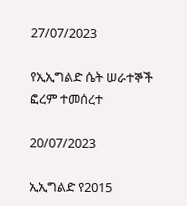27/07/2023

የኢኢግልድ ሴት ሠራተኞች ፎረም ተመሰረተ

20/07/2023

ኢኢግልድ የ2015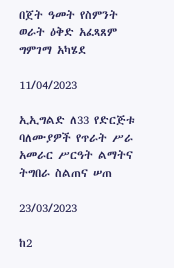በጀት ዓመት የስምንት ወራት ዕቅድ አፈጻጸም ግምገማ አካሄደ

11/04/2023

ኢኢግልድ ለ33 የድርጅቱ ባለሙያዎች የጥራት ሥራ አመራር ሥርዓት ልማትና ትግበራ ስልጠና ሠጠ

23/03/2023

ከ2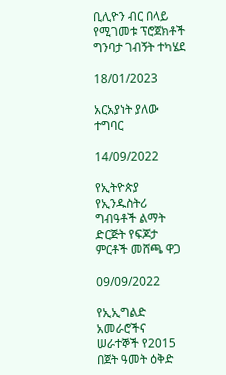ቢሊዮን ብር በላይ የሚገመቱ ፕሮጀክቶች ግንባታ ገብኝት ተካሄደ

18/01/2023

አርአያነት ያለው ተግባር

14/09/2022

የኢትዮጵያ የኢንዱስትሪ ግብዓቶች ልማት ድርጅት የፍጆታ ምርቶች መሸጫ ዋጋ

09/09/2022

የኢኢግልድ አመራሮችና ሠራተኞች የ2015 በጀት ዓመት ዕቅድ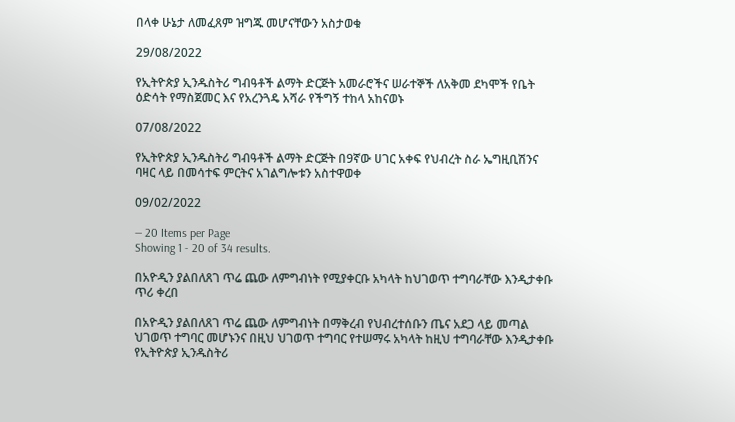በላቀ ሁኔታ ለመፈጸም ዝግጁ መሆናቸውን አስታወቁ

29/08/2022

የኢትዮጵያ ኢንዱስትሪ ግብዓቶች ልማት ድርጅት አመራሮችና ሠራተኞች ለአቅመ ደካሞች የቤት ዕድሳት የማስጀመር እና የአረንጓዴ አሻራ የችግኝ ተከላ አከናወኑ

07/08/2022

የኢትዮጵያ ኢንዱስትሪ ግብዓቶች ልማት ድርጅት በ9ኛው ሀገር አቀፍ የህብረት ስራ ኤግዚቢሽንና ባዛር ላይ በመሳተፍ ምርትና አገልግሎቱን አስተዋወቀ

09/02/2022

— 20 Items per Page
Showing 1 - 20 of 34 results.

በአዮዲን ያልበለጸገ ጥሬ ጨው ለምግብነት የሚያቀርቡ አካላት ከህገወጥ ተግባራቸው እንዲታቀቡ ጥሪ ቀረበ

በአዮዲን ያልበለጸገ ጥሬ ጨው ለምግብነት በማቅረብ የህብረተሰቡን ጤና አደጋ ላይ መጣል ህገወጥ ተግባር መሆኑንና በዚህ ህገወጥ ተግባር የተሠማሩ አካላት ከዚህ ተግባራቸው እንዲታቀቡ የኢትዮጵያ ኢንዱስትሪ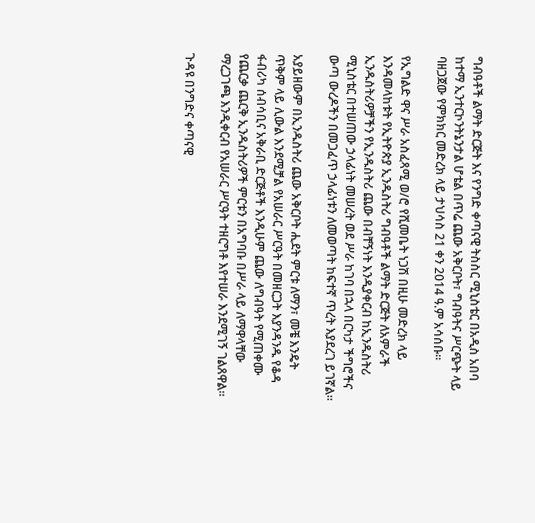ግብዓቶች ልማት ድርጅት እና የንግድ ቀጣናዊ ትስስር ሚኒስቴር በአዲስ አበባ ከተማ ኢንተርኮንትኔንታል ሆቴል በጥሬ ጨው አቅርቦት፣ ግብዓትና ሥርጭት ላይ ባዘጋጀው የምክክር መድረክ ላይ ታህሳስ 21 ቀን 2014 ዓ.ም አሳሰቡ፡፡

የኢግልድ ዋና ሥራ አስፈጻሚ ወ/ሮ የሺመቤት ነጋሽ በዚሁ መድረክ ላይ እንዳመላከቱት የኢትዮጵያ ኢንዱስትሪ ግብዓቶች ልማት ድርጅት ለአምራች ኢንዱስትሪዎቻችን የኢንዱስትሪ ጨው በብቸኝነት እንዲያቀርብ ከኢንዱስትሪ ሚኒስቴር በተሠጠው ኃላፊነት መሠረት ወደ ሥራ ከገባ በኋላ በርካታ ችግሮችና ውጣ ውረዶችን በመጋፈጥ ኃላፊነቱን ለመወጣት ከፍተኛ ጥረት እያደረገ ይገኛል፡፡

አያይዘውም በኢንዱስትሪ ጨው አቅርቦት ሒደት ምርቱ ለማን፣ መቼ እንዴት ጥቅም ላይ ሊውል እንደሚቻል የአሠራር ሥርዓት በመዘርጋት እያንዳንዱ የቆዳ ፋብሪካ ሰብሳቢና አቅራቢ ድርጅቶች እንዲሁም ጨው ለግብዓት የሚጠቀሙ የጨርቃ ጨርቅ ኢንዱስትሪዎች ምርቱን በአግባቡ በሥራ ላይ ለማዋላቸው ማረጋገጫ እንዲቀርብ የአሠራር ሥርዓት ተዘርግቶ እየተሠራ እንደሚገኝ ገልጸዋል፡፡

ጉዳዩ በንግድና ቀጣናዊ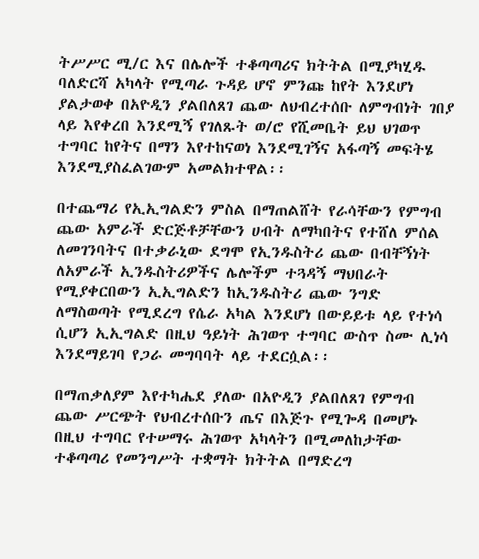ትሥሥር ሚ/ር እና በሌሎች ተቆጣጣሪና ክትትል በሚያካሂዱ ባለድርሻ አካላት የሚጣራ ጉዳይ ሆኖ ምንጩ ከየት እንደሆነ ያልታወቀ በአዮዲን ያልበለጸገ ጨው ለህብረተሰቡ ለምግብነት ገበያ ላይ እየቀረበ እንደሚኝ የገለጹት ወ/ሮ የሺመቤት ይህ ህገወጥ ተግባር ከየትና በማን እየተከናወነ እንደሚገኝና አፋጣኝ መፍትሄ እንደሚያስፈልገውም አመልክተዋል፡፡

በተጨማሪ የኢኢግልድን ምስል በማጠልሸት የራሳቸውን የምግብ ጨው አምራች ድርጅቶቻቸውን ሀብት ለማካበትና የተሸለ ምሰል ለመገንባትና በተቃራኒው ደግሞ የኢንዱስትሪ ጨው በብቸኝነት ለአምራች ኢንዱስትሪዎችና ሌሎችም ተጓዳኝ ማህበራት የሚያቀርበውን ኢኢግልድን ከኢንዱስትሪ ጨው ንግድ ለማስወጣት የሚደረግ የሴራ አካል እንደሆነ በውይይቱ ላይ የተነሳ ሲሆን ኢኢግልድ በዚህ ዓይነት ሕገወጥ ተግባር ውስጥ ስሙ ሊነሳ እንደማይገባ የጋራ መግባባት ላይ ተደርሷል፡፡

በማጠቃለያም እየተካሔደ ያለው በአዮዲን ያልበለጸገ የምግብ ጨው ሥርጭት የህብረተሰቡን ጤና በእጅጉ የሚጐዳ በመሆኑ በዚህ ተግባር የተሠማሩ ሕገወጥ አካላትን በሚመለከታቸው ተቆጣጣሪ የመንግሥት ተቋማት ክትትል በማድረግ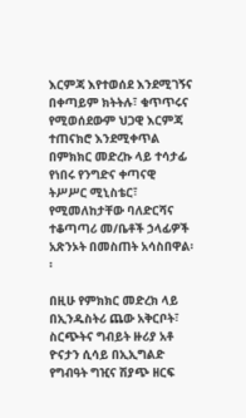እርምጃ እየተወሰደ እንደሚገኝና በቀጣይም ክትትሉ፣ ቁጥጥሩና የሚወሰደውም ህጋዊ እርምጃ ተጠናክሮ እንደሚቀጥል በምክክር መድረኩ ላይ ተሳታፊ የነበሩ የንግድና ቀጣናዊ ትሥሥር ሚኒስቴር፣ የሚመለከታቸው ባለድርሻና ተቆጣጣሪ መ/ቤቶች ኃላፊዎች አጽንኦት በመስጠት አሳስበዋል፡፡

በዚሁ የምክክር መድረክ ላይ በኢንዱስትሪ ጨው አቅርቦት፣ ስርጭትና ግብይት ዙሪያ አቶ ዮናታን ሲሳይ በኢኢግልድ የግብዓት ግዢና ሽያጭ ዘርፍ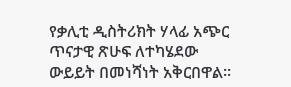የቃሊቲ ዲስትሪክት ሃላፊ አጭር ጥናታዊ ጽሁፍ ለተካሄደው ውይይት በመነሻነት አቅርበዋል፡፡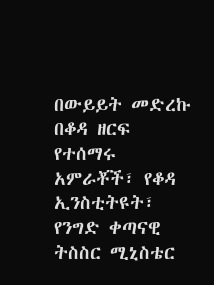በውይይት መድረኩ በቆዳ ዘርፍ የተሰማሩ አምራቾች፣ የቆዳ ኢንስቲትዩት፣ የንግድ ቀጣናዊ ትስስር ሚኒስቴር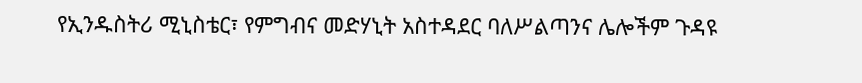የኢንዱስትሪ ሚኒስቴር፣ የምግብና መድሃኒት አስተዳደር ባለሥልጣንና ሌሎችም ጉዳዩ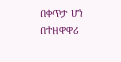በቀጥታ ሆነ በተዘዋዋሪ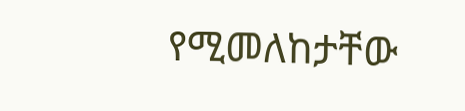የሚመለከታቸው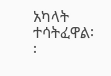አካላት ተሳትፈዋል፡፡